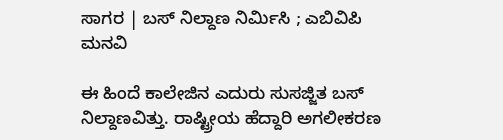ಸಾಗರ | ಬಸ್ ನಿಲ್ದಾಣ ನಿರ್ಮಿಸಿ ; ಎಬಿವಿಪಿ ಮನವಿ

ಈ ಹಿಂದೆ ಕಾಲೇಜಿನ ಎದುರು ಸುಸಜ್ಜಿತ ಬಸ್ ನಿಲ್ದಾಣವಿತ್ತು. ರಾಷ್ಟ್ರೀಯ ಹೆದ್ದಾರಿ ಅಗಲೀಕರಣ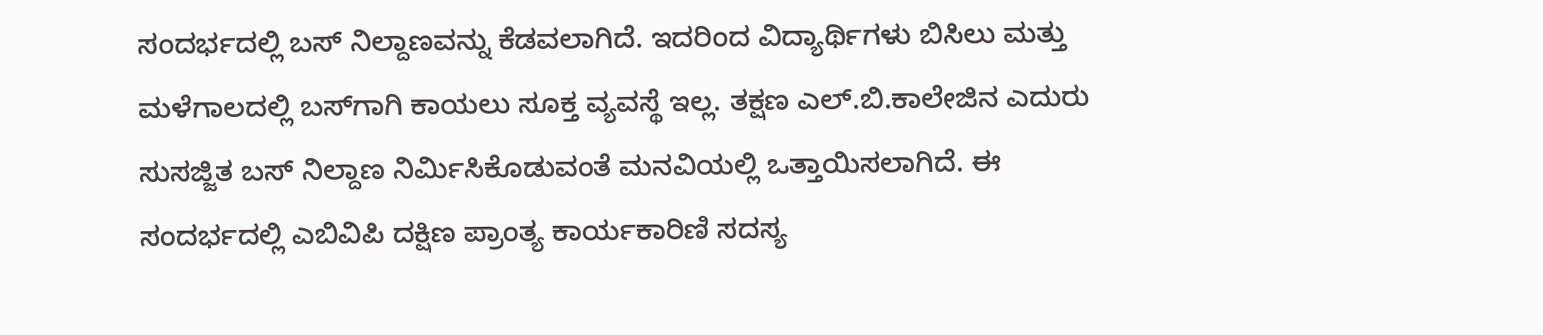ಸಂದರ್ಭದಲ್ಲಿ ಬಸ್ ನಿಲ್ದಾಣವನ್ನು ಕೆಡವಲಾಗಿದೆ. ಇದರಿಂದ ವಿದ್ಯಾರ್ಥಿಗಳು ಬಿಸಿಲು ಮತ್ತು ಮಳೆಗಾಲದಲ್ಲಿ ಬಸ್‌ಗಾಗಿ ಕಾಯಲು ಸೂಕ್ತ ವ್ಯವಸ್ಥೆ ಇಲ್ಲ. ತಕ್ಷಣ ಎಲ್.ಬಿ.ಕಾಲೇಜಿನ ಎದುರು ಸುಸಜ್ಜಿತ ಬಸ್ ನಿಲ್ದಾಣ ನಿರ್ಮಿಸಿಕೊಡುವಂತೆ ಮನವಿಯಲ್ಲಿ ಒತ್ತಾಯಿಸಲಾಗಿದೆ. ಈ ಸಂದರ್ಭದಲ್ಲಿ ಎಬಿವಿಪಿ ದಕ್ಷಿಣ ಪ್ರಾಂತ್ಯ ಕಾರ್ಯಕಾರಿಣಿ ಸದಸ್ಯ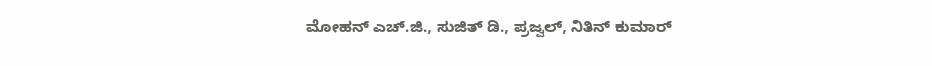ಮೋಹನ್ ಎಚ್.ಜಿ., ಸುಜಿತ್ ಡಿ., ಪ್ರಜ್ವಲ್, ನಿತಿನ್ ಕುಮಾರ್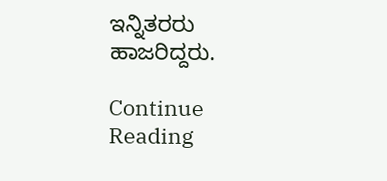ಇನ್ನಿತರರು ಹಾಜರಿದ್ದರು.

Continue Reading